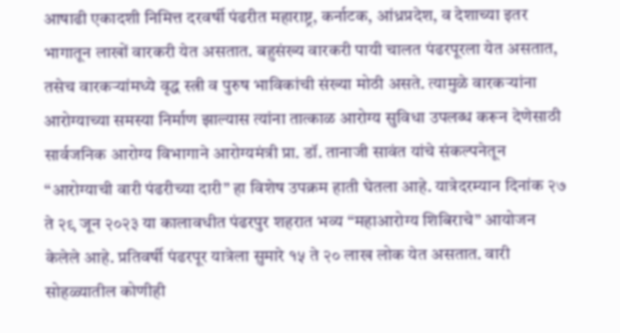आषाढी एकादशी निमित्त दरवर्षी पंढरीत महाराष्ट्र, कर्नाटक, आंध्रप्रदेश, व देशाच्या इतर भागातून लाखों वारकरी येत असतात. बहुसंख्य वारकरी पायी चालत पंढरपूरला येत असतात, तसेच वारकऱ्यांमध्ये वृद्ध स्त्री व पुरुष भाविकांची संख्या मोठी असते. त्यामुळे वारकऱ्यांना आरोग्याच्या समस्या निर्माण झाल्यास त्यांना तात्काळ आरोग्य सुविधा उपलब्ध करून देणेसाठी सार्वजनिक आरोग्य विभागाने आरोग्यमंत्री प्रा. डॉ. तानाजी सावंत यांचे संकल्पनेतून “आरोग्याची वारी पंढरीच्या दारी” हा विशेष उपक्रम हाती घेतला आहे. यात्रेदरम्यान दिनांक २७ ते २९ जून २०२३ या कालावधीत पंढरपुर शहरात भव्य “महाआरोग्य शिबिराचे” आयोजन केलेले आहे. प्रतिवर्षी पंढरपूर यात्रेला सुमारे १५ ते २० लाख लोक येत असतात. वारी सोहळ्यातील कोणीही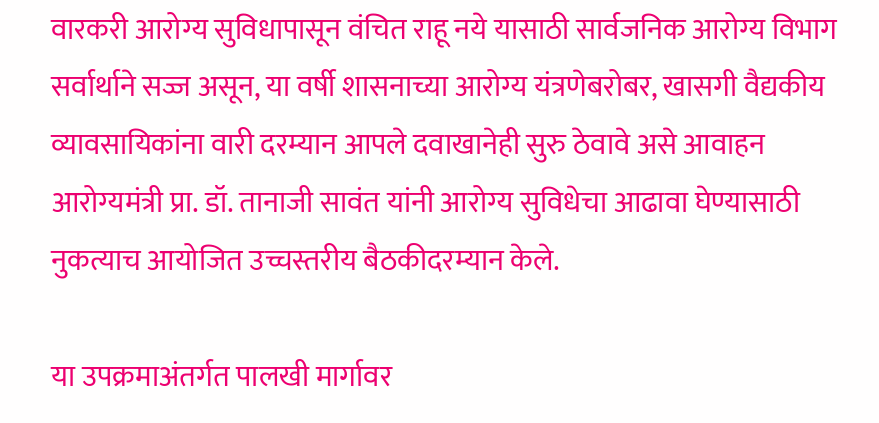वारकरी आरोग्य सुविधापासून वंचित राहू नये यासाठी सार्वजनिक आरोग्य विभाग सर्वार्थाने सज्ज असून, या वर्षी शासनाच्या आरोग्य यंत्रणेबरोबर, खासगी वैद्यकीय व्यावसायिकांना वारी दरम्यान आपले दवाखानेही सुरु ठेवावे असे आवाहन आरोग्यमंत्री प्रा. डॉ. तानाजी सावंत यांनी आरोग्य सुविधेचा आढावा घेण्यासाठी नुकत्याच आयोजित उच्चस्तरीय बैठकीदरम्यान केले.

या उपक्रमाअंतर्गत पालखी मार्गावर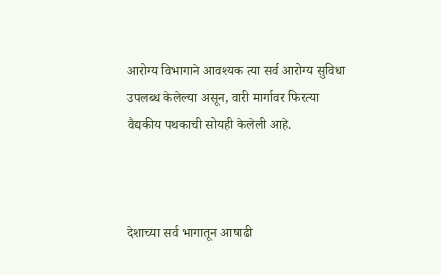आरोग्य विभागाने आवश्यक त्या सर्व आरोग्य सुविधा उपलब्ध केलेल्या असून, वारी मार्गावर फिरत्या वैद्यकीय पथकाची सोयही केलेली आहे.



देशाच्या सर्व भागातून आषाढी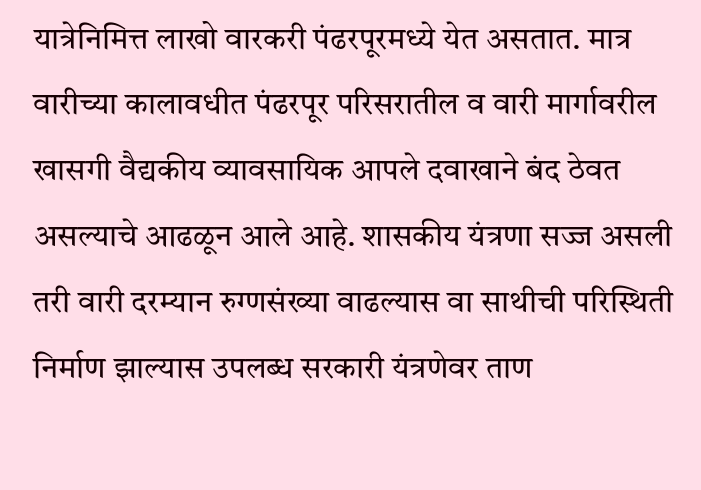यात्रेनिमित्त लाखो वारकरी पंढरपूरमध्ये येत असतात. मात्र वारीच्या कालावधीत पंढरपूर परिसरातील व वारी मार्गावरील खासगी वैद्यकीय व्यावसायिक आपले दवाखाने बंद ठेवत असल्याचे आढळून आले आहे. शासकीय यंत्रणा सज्ज असली तरी वारी दरम्यान रुग्णसंख्या वाढल्यास वा साथीची परिस्थिती निर्माण झाल्यास उपलब्ध सरकारी यंत्रणेवर ताण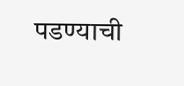पडण्याची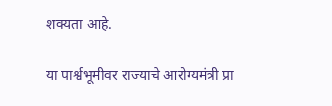शक्यता आहे.

या पार्श्वभूमीवर राज्याचे आरोग्यमंत्री प्रा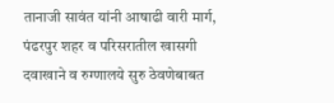तानाजी सावंत यांनी आषाढी वारी मार्ग, पंढरपुर शहर व परिसरातील खासगी दवाखाने व रुग्णालये सुरु ठेवणेबाबत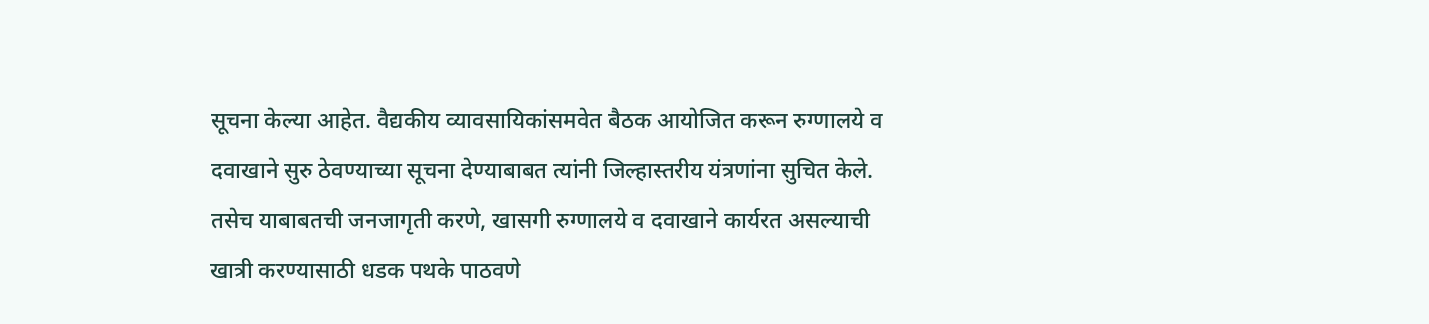सूचना केल्या आहेत. वैद्यकीय व्यावसायिकांसमवेत बैठक आयोजित करून रुग्णालये व दवाखाने सुरु ठेवण्याच्या सूचना देण्याबाबत त्यांनी जिल्हास्तरीय यंत्रणांना सुचित केले. तसेच याबाबतची जनजागृती करणे, खासगी रुग्णालये व दवाखाने कार्यरत असल्याची खात्री करण्यासाठी धडक पथके पाठवणे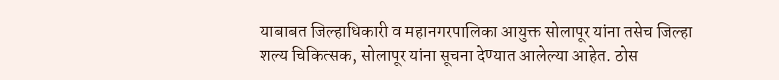याबाबत जिल्हाधिकारी व महानगरपालिका आयुक्त सोलापूर यांना तसेच जिल्हा शल्य चिकित्सक, सोलापूर यांना सूचना देण्यात आलेल्या आहेत. ठोस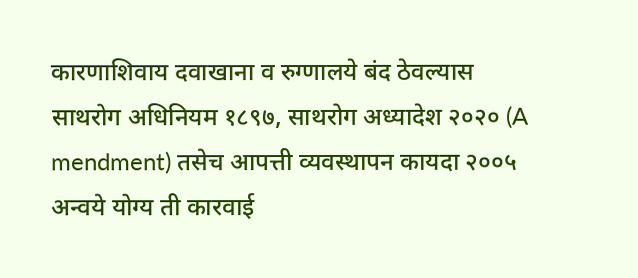कारणाशिवाय दवाखाना व रुग्णालये बंद ठेवल्यास साथरोग अधिनियम १८९७, साथरोग अध्यादेश २०२० (A mendment) तसेच आपत्ती व्यवस्थापन कायदा २००५ अन्वये योग्य ती कारवाई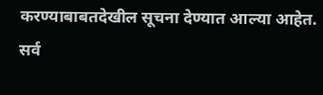करण्याबाबतदेखील सूचना देण्यात आल्या आहेत. सर्व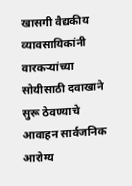खासगी वैद्यकीय व्यावसायिकांनी वारकऱ्यांच्या सोयीसाठी दवाखाने सुरू ठेवण्याचे आवाहन सार्वजनिक आरोग्य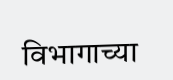विभागाच्या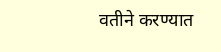वतीने करण्यात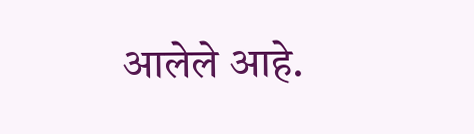आलेले आहे.